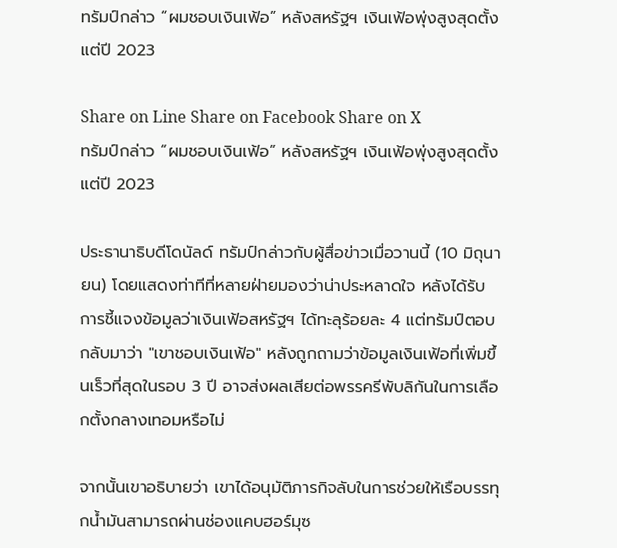ทรัมป์กล่าว “ผมชอบเงินเฟ้อ” หลังสหรัฐฯ เงินเฟ้อพุ่งสูงสุดตั้งแต่ปี 2023

Share on Line Share on Facebook Share on X
ทรัมป์กล่าว “ผมชอบเงินเฟ้อ” หลังสหรัฐฯ เงินเฟ้อพุ่งสูงสุดตั้งแต่ปี 2023

ประธานาธิบดีโดนัลด์ ทรัมป์กล่าวกับผู้สื่อข่าวเมื่อวานนี้ (10 มิถุนายน) โดยแสดงท่าทีที่หลายฝ่ายมองว่าน่าประหลาดใจ หลังได้รับการชี้แจงข้อมูลว่าเงินเฟ้อสหรัฐฯ ได้ทะลุร้อยละ 4 แต่ทรัมป์ตอบกลับมาว่า "เขาชอบเงินเฟ้อ" หลังถูกถามว่าข้อมูลเงินเฟ้อที่เพิ่มขึ้นเร็วที่สุดในรอบ 3 ปี อาจส่งผลเสียต่อพรรครีพับลิกันในการเลือกตั้งกลางเทอมหรือไม่

จากนั้นเขาอธิบายว่า เขาได้อนุมัติภารกิจลับในการช่วยให้เรือบรรทุกน้ำมันสามารถผ่านช่องแคบฮอร์มุซ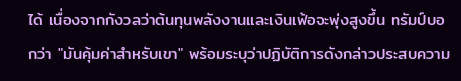ได้ เนื่องจากกังวลว่าต้นทุนพลังงานและเงินเฟ้อจะพุ่งสูงขึ้น ทรัมป์บอกว่า "มันคุ้มค่าสำหรับเขา" พร้อมระบุว่าปฏิบัติการดังกล่าวประสบความ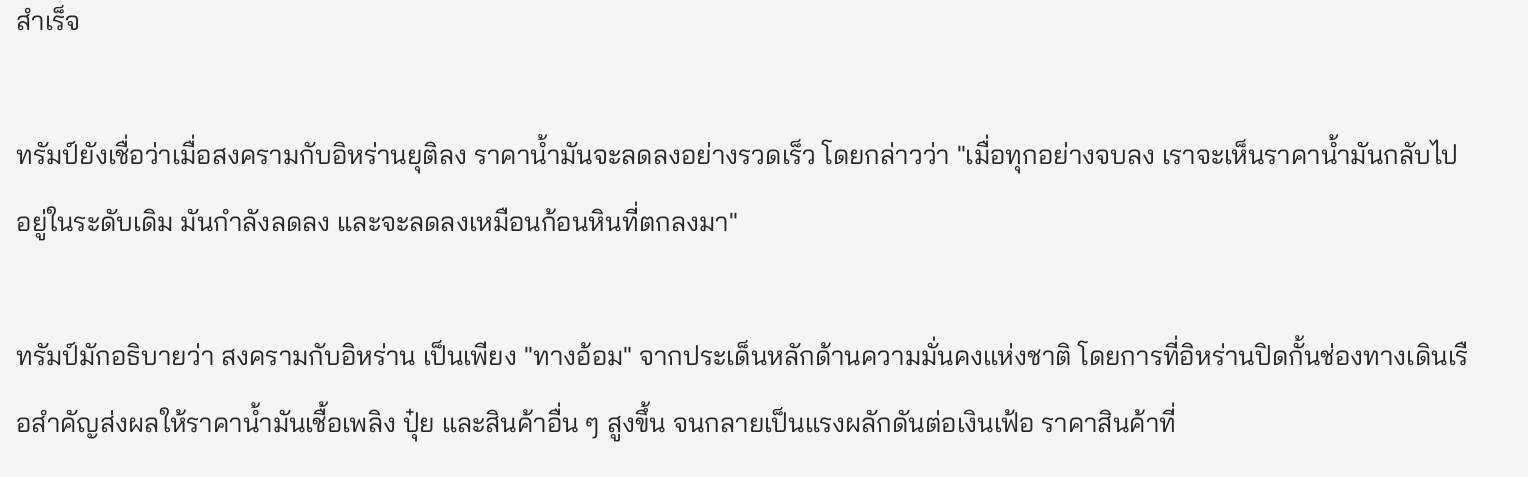สำเร็จ

ทรัมป์ยังเชื่อว่าเมื่อสงครามกับอิหร่านยุติลง ราคาน้ำมันจะลดลงอย่างรวดเร็ว โดยกล่าวว่า "เมื่อทุกอย่างจบลง เราจะเห็นราคาน้ำมันกลับไปอยู่ในระดับเดิม มันกำลังลดลง และจะลดลงเหมือนก้อนหินที่ตกลงมา"

ทรัมป์มักอธิบายว่า สงครามกับอิหร่าน เป็นเพียง "ทางอ้อม" จากประเด็นหลักด้านความมั่นคงแห่งชาติ โดยการที่อิหร่านปิดกั้นช่องทางเดินเรือสำคัญส่งผลให้ราคาน้ำมันเชื้อเพลิง ปุ๋ย และสินค้าอื่น ๆ สูงขึ้น จนกลายเป็นแรงผลักดันต่อเงินเฟ้อ ราคาสินค้าที่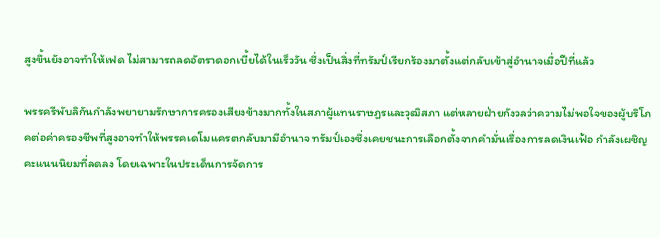สูงขึ้นยังอาจทำให้เฟด ไม่สามารถลดอัตราดอกเบี้ยได้ในเร็ววัน ซึ่งเป็นสิ่งที่ทรัมป์เรียกร้องมาตั้งแต่กลับเข้าสู่อำนาจเมื่อปีที่แล้ว

พรรครีพับลิกันกำลังพยายามรักษาการครองเสียงข้างมากทั้งในสภาผู้แทนราษฎรและวุฒิสภา แต่หลายฝ่ายกังวลว่าความไม่พอใจของผู้บริโภคต่อค่าครองชีพที่สูงอาจทำให้พรรคเดโมแครตกลับมามีอำนาจ ทรัมป์เองซึ่งเคยชนะการเลือกตั้งจากคำมั่นเรื่องการลดเงินเฟ้อ กำลังเผชิญคะแนนนิยมที่ลดลง โดยเฉพาะในประเด็นการจัดการ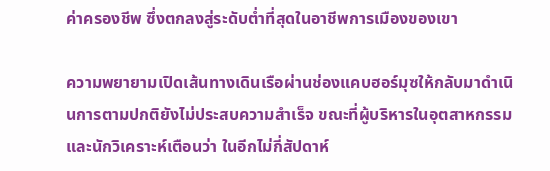ค่าครองชีพ ซึ่งตกลงสู่ระดับต่ำที่สุดในอาชีพการเมืองของเขา

ความพยายามเปิดเส้นทางเดินเรือผ่านช่องแคบฮอร์มุซให้กลับมาดำเนินการตามปกติยังไม่ประสบความสำเร็จ ขณะที่ผู้บริหารในอุตสาหกรรมและนักวิเคราะห์เตือนว่า ในอีกไม่กี่สัปดาห์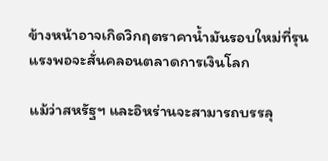ข้างหน้าอาจเกิดวิกฤตราคาน้ำมันรอบใหม่ที่รุนแรงพอจะสั่นคลอนตลาดการเงินโลก

แม้ว่าสหรัฐฯ และอิหร่านจะสามารถบรรลุ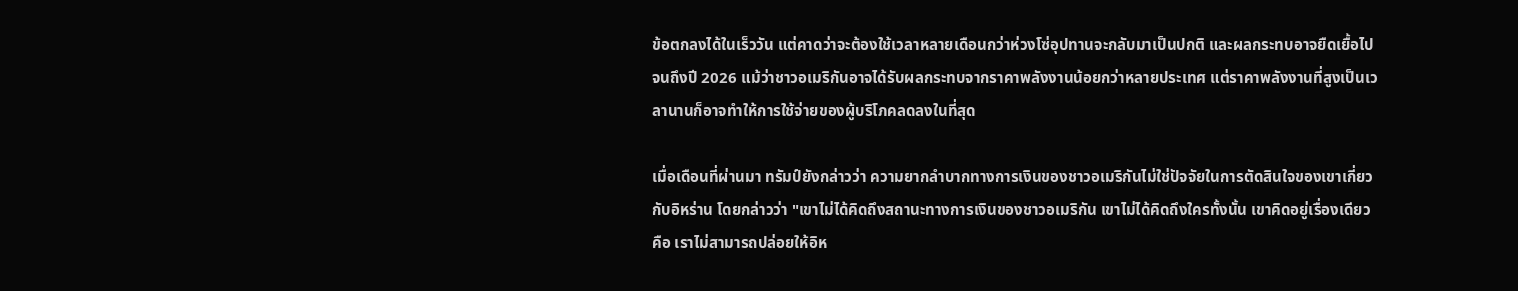ข้อตกลงได้ในเร็ววัน แต่คาดว่าจะต้องใช้เวลาหลายเดือนกว่าห่วงโซ่อุปทานจะกลับมาเป็นปกติ และผลกระทบอาจยืดเยื้อไปจนถึงปี 2026 แม้ว่าชาวอเมริกันอาจได้รับผลกระทบจากราคาพลังงานน้อยกว่าหลายประเทศ แต่ราคาพลังงานที่สูงเป็นเวลานานก็อาจทำให้การใช้จ่ายของผู้บริโภคลดลงในที่สุด

เมื่อเดือนที่ผ่านมา ทรัมป์ยังกล่าวว่า ความยากลำบากทางการเงินของชาวอเมริกันไม่ใช่ปัจจัยในการตัดสินใจของเขาเกี่ยวกับอิหร่าน โดยกล่าวว่า "เขาไม่ได้คิดถึงสถานะทางการเงินของชาวอเมริกัน เขาไม่ได้คิดถึงใครทั้งนั้น เขาคิดอยู่เรื่องเดียว คือ เราไม่สามารถปล่อยให้อิห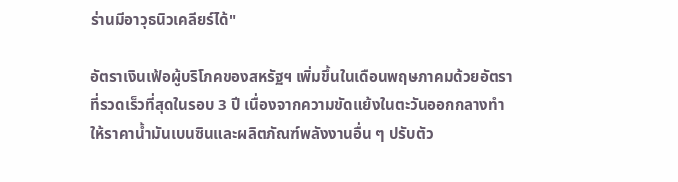ร่านมีอาวุธนิวเคลียร์ได้"

อัตราเงินเฟ้อผู้บริโภคของสหรัฐฯ เพิ่มขึ้นในเดือนพฤษภาคมด้วยอัตราที่รวดเร็วที่สุดในรอบ 3 ปี เนื่องจากความขัดแย้งในตะวันออกกลางทำให้ราคาน้ำมันเบนซินและผลิตภัณฑ์พลังงานอื่น ๆ ปรับตัว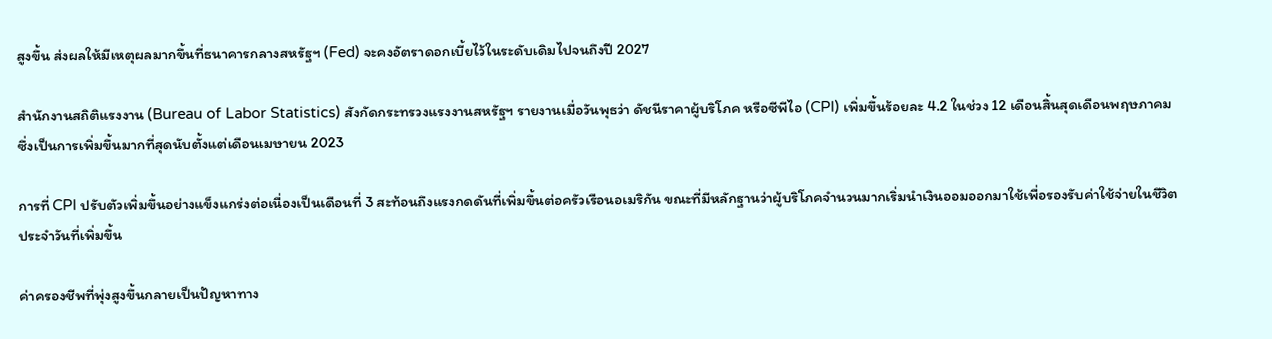สูงขึ้น ส่งผลให้มีเหตุผลมากขึ้นที่ธนาคารกลางสหรัฐฯ (Fed) จะคงอัตราดอกเบี้ยไว้ในระดับเดิมไปจนถึงปี 2027

สำนักงานสถิติแรงงาน (Bureau of Labor Statistics) สังกัดกระทรวงแรงงานสหรัฐฯ รายงานเมื่อวันพุธว่า ดัชนีราคาผู้บริโภค หรือซีพีไอ (CPI) เพิ่มขึ้นร้อยละ 4.2 ในช่วง 12 เดือนสิ้นสุดเดือนพฤษภาคม ซึ่งเป็นการเพิ่มขึ้นมากที่สุดนับตั้งแต่เดือนเมษายน 2023

การที่ CPI ปรับตัวเพิ่มขึ้นอย่างแข็งแกร่งต่อเนื่องเป็นเดือนที่ 3 สะท้อนถึงแรงกดดันที่เพิ่มขึ้นต่อครัวเรือนอเมริกัน ขณะที่มีหลักฐานว่าผู้บริโภคจำนวนมากเริ่มนำเงินออมออกมาใช้เพื่อรองรับค่าใช้จ่ายในชีวิตประจำวันที่เพิ่มขึ้น

ค่าครองชีพที่พุ่งสูงขึ้นกลายเป็นปัญหาทาง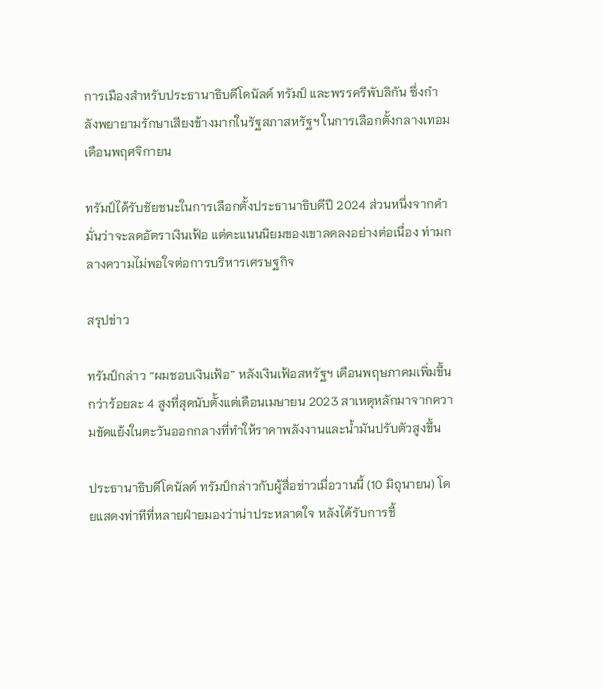การเมืองสำหรับประธานาธิบดีโดนัลด์ ทรัมป์ และพรรครีพับลิกัน ซึ่งกำลังพยายามรักษาเสียงข้างมากในรัฐสภาสหรัฐฯ ในการเลือกตั้งกลางเทอมเดือนพฤศจิกายน

ทรัมป์ได้รับชัยชนะในการเลือกตั้งประธานาธิบดีปี 2024 ส่วนหนึ่งจากคำมั่นว่าจะลดอัตราเงินเฟ้อ แต่คะแนนนิยมของเขาลดลงอย่างต่อเนื่อง ท่ามกลางความไม่พอใจต่อการบริหารเศรษฐกิจ

สรุปข่าว

ทรัมป์กล่าว “ผมชอบเงินเฟ้อ” หลังเงินเฟ้อสหรัฐฯ เดือนพฤษภาคมเพิ่มขึ้นกว่าร้อยละ 4 สูงที่สุดนับตั้งแต่เดือนเมษายน 2023 สาเหตุหลักมาจากความขัดแย้งในตะวันออกกลางที่ทำให้ราคาพลังงานและน้ำมันปรับตัวสูงขึ้น

ประธานาธิบดีโดนัลด์ ทรัมป์กล่าวกับผู้สื่อข่าวเมื่อวานนี้ (10 มิถุนายน) โดยแสดงท่าทีที่หลายฝ่ายมองว่าน่าประหลาดใจ หลังได้รับการชี้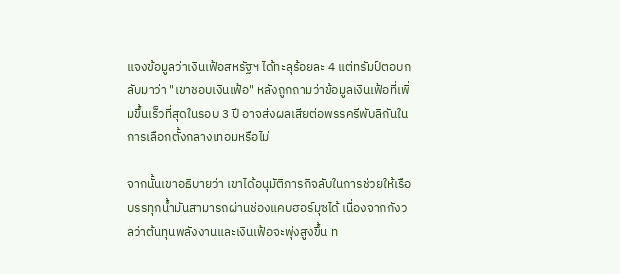แจงข้อมูลว่าเงินเฟ้อสหรัฐฯ ได้ทะลุร้อยละ 4 แต่ทรัมป์ตอบกลับมาว่า "เขาชอบเงินเฟ้อ" หลังถูกถามว่าข้อมูลเงินเฟ้อที่เพิ่มขึ้นเร็วที่สุดในรอบ 3 ปี อาจส่งผลเสียต่อพรรครีพับลิกันในการเลือกตั้งกลางเทอมหรือไม่

จากนั้นเขาอธิบายว่า เขาได้อนุมัติภารกิจลับในการช่วยให้เรือบรรทุกน้ำมันสามารถผ่านช่องแคบฮอร์มุซได้ เนื่องจากกังวลว่าต้นทุนพลังงานและเงินเฟ้อจะพุ่งสูงขึ้น ท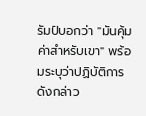รัมป์บอกว่า "มันคุ้มค่าสำหรับเขา" พร้อมระบุว่าปฏิบัติการดังกล่าว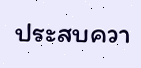ประสบควา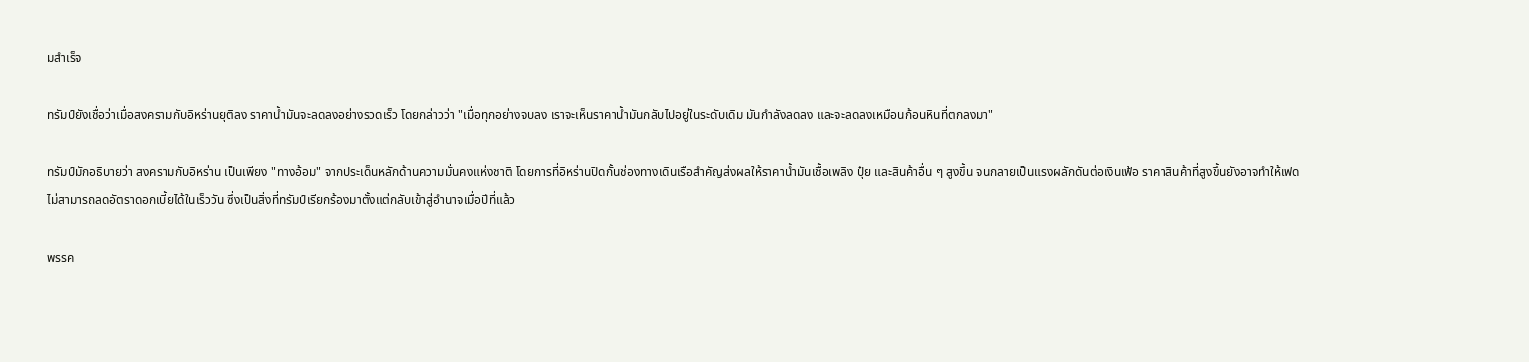มสำเร็จ

ทรัมป์ยังเชื่อว่าเมื่อสงครามกับอิหร่านยุติลง ราคาน้ำมันจะลดลงอย่างรวดเร็ว โดยกล่าวว่า "เมื่อทุกอย่างจบลง เราจะเห็นราคาน้ำมันกลับไปอยู่ในระดับเดิม มันกำลังลดลง และจะลดลงเหมือนก้อนหินที่ตกลงมา"

ทรัมป์มักอธิบายว่า สงครามกับอิหร่าน เป็นเพียง "ทางอ้อม" จากประเด็นหลักด้านความมั่นคงแห่งชาติ โดยการที่อิหร่านปิดกั้นช่องทางเดินเรือสำคัญส่งผลให้ราคาน้ำมันเชื้อเพลิง ปุ๋ย และสินค้าอื่น ๆ สูงขึ้น จนกลายเป็นแรงผลักดันต่อเงินเฟ้อ ราคาสินค้าที่สูงขึ้นยังอาจทำให้เฟด ไม่สามารถลดอัตราดอกเบี้ยได้ในเร็ววัน ซึ่งเป็นสิ่งที่ทรัมป์เรียกร้องมาตั้งแต่กลับเข้าสู่อำนาจเมื่อปีที่แล้ว

พรรค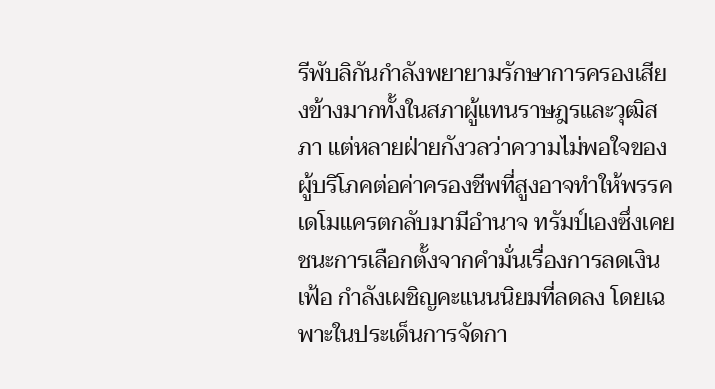รีพับลิกันกำลังพยายามรักษาการครองเสียงข้างมากทั้งในสภาผู้แทนราษฎรและวุฒิสภา แต่หลายฝ่ายกังวลว่าความไม่พอใจของผู้บริโภคต่อค่าครองชีพที่สูงอาจทำให้พรรคเดโมแครตกลับมามีอำนาจ ทรัมป์เองซึ่งเคยชนะการเลือกตั้งจากคำมั่นเรื่องการลดเงินเฟ้อ กำลังเผชิญคะแนนนิยมที่ลดลง โดยเฉพาะในประเด็นการจัดกา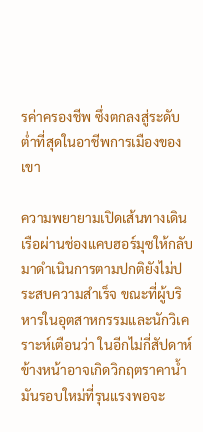รค่าครองชีพ ซึ่งตกลงสู่ระดับต่ำที่สุดในอาชีพการเมืองของเขา

ความพยายามเปิดเส้นทางเดินเรือผ่านช่องแคบฮอร์มุซให้กลับมาดำเนินการตามปกติยังไม่ประสบความสำเร็จ ขณะที่ผู้บริหารในอุตสาหกรรมและนักวิเคราะห์เตือนว่า ในอีกไม่กี่สัปดาห์ข้างหน้าอาจเกิดวิกฤตราคาน้ำมันรอบใหม่ที่รุนแรงพอจะ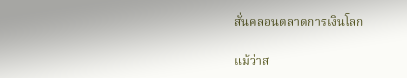สั่นคลอนตลาดการเงินโลก

แม้ว่าส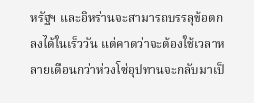หรัฐฯ และอิหร่านจะสามารถบรรลุข้อตกลงได้ในเร็ววัน แต่คาดว่าจะต้องใช้เวลาหลายเดือนกว่าห่วงโซ่อุปทานจะกลับมาเป็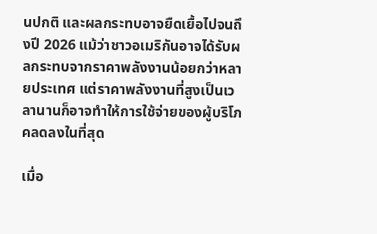นปกติ และผลกระทบอาจยืดเยื้อไปจนถึงปี 2026 แม้ว่าชาวอเมริกันอาจได้รับผลกระทบจากราคาพลังงานน้อยกว่าหลายประเทศ แต่ราคาพลังงานที่สูงเป็นเวลานานก็อาจทำให้การใช้จ่ายของผู้บริโภคลดลงในที่สุด

เมื่อ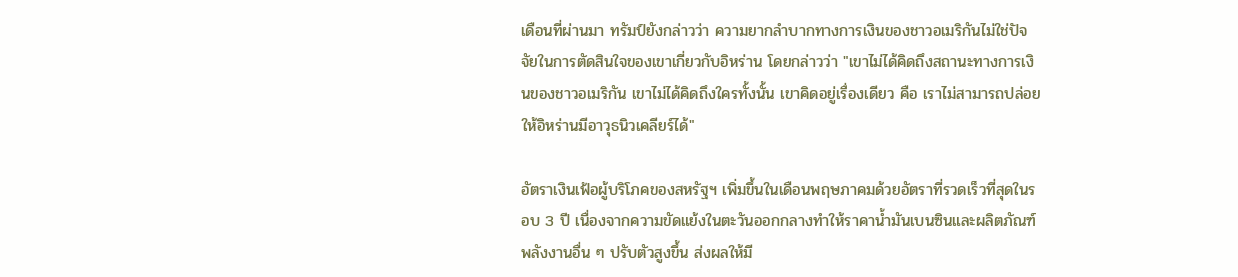เดือนที่ผ่านมา ทรัมป์ยังกล่าวว่า ความยากลำบากทางการเงินของชาวอเมริกันไม่ใช่ปัจจัยในการตัดสินใจของเขาเกี่ยวกับอิหร่าน โดยกล่าวว่า "เขาไม่ได้คิดถึงสถานะทางการเงินของชาวอเมริกัน เขาไม่ได้คิดถึงใครทั้งนั้น เขาคิดอยู่เรื่องเดียว คือ เราไม่สามารถปล่อยให้อิหร่านมีอาวุธนิวเคลียร์ได้"

อัตราเงินเฟ้อผู้บริโภคของสหรัฐฯ เพิ่มขึ้นในเดือนพฤษภาคมด้วยอัตราที่รวดเร็วที่สุดในรอบ 3 ปี เนื่องจากความขัดแย้งในตะวันออกกลางทำให้ราคาน้ำมันเบนซินและผลิตภัณฑ์พลังงานอื่น ๆ ปรับตัวสูงขึ้น ส่งผลให้มี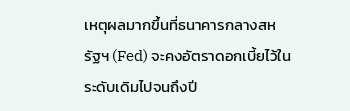เหตุผลมากขึ้นที่ธนาคารกลางสหรัฐฯ (Fed) จะคงอัตราดอกเบี้ยไว้ในระดับเดิมไปจนถึงปี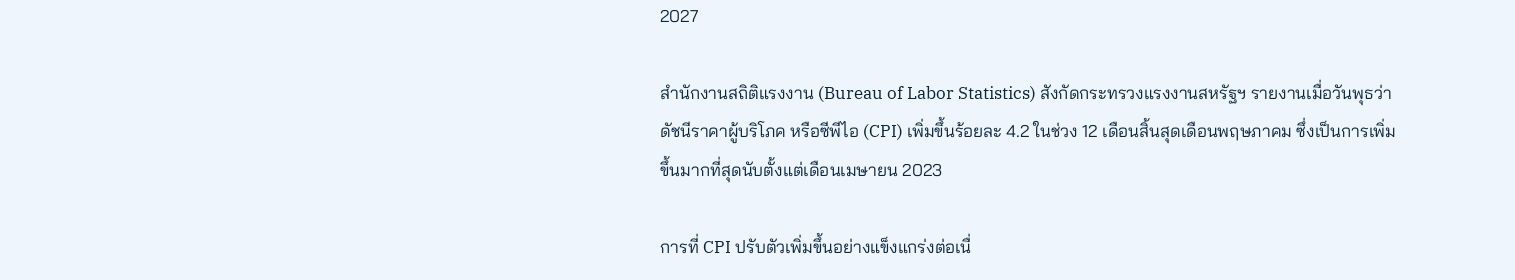2027

สำนักงานสถิติแรงงาน (Bureau of Labor Statistics) สังกัดกระทรวงแรงงานสหรัฐฯ รายงานเมื่อวันพุธว่า ดัชนีราคาผู้บริโภค หรือซีพีไอ (CPI) เพิ่มขึ้นร้อยละ 4.2 ในช่วง 12 เดือนสิ้นสุดเดือนพฤษภาคม ซึ่งเป็นการเพิ่มขึ้นมากที่สุดนับตั้งแต่เดือนเมษายน 2023

การที่ CPI ปรับตัวเพิ่มขึ้นอย่างแข็งแกร่งต่อเนื่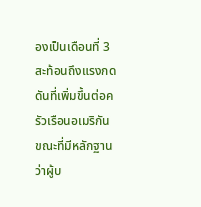องเป็นเดือนที่ 3 สะท้อนถึงแรงกดดันที่เพิ่มขึ้นต่อครัวเรือนอเมริกัน ขณะที่มีหลักฐานว่าผู้บ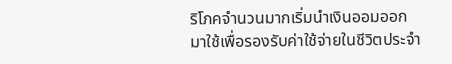ริโภคจำนวนมากเริ่มนำเงินออมออกมาใช้เพื่อรองรับค่าใช้จ่ายในชีวิตประจำ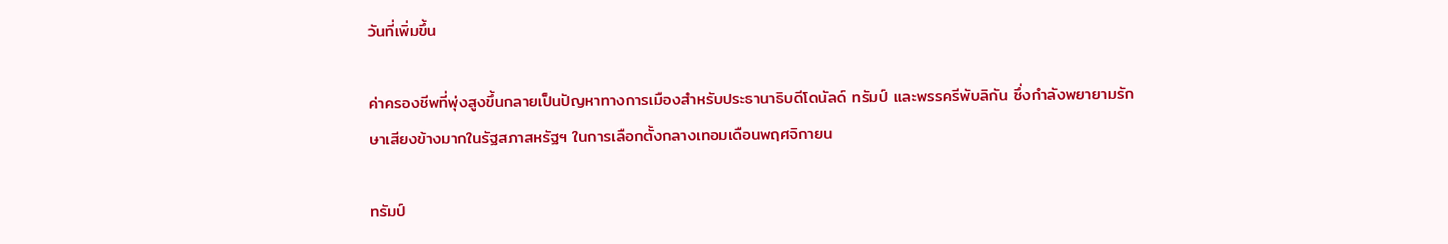วันที่เพิ่มขึ้น

ค่าครองชีพที่พุ่งสูงขึ้นกลายเป็นปัญหาทางการเมืองสำหรับประธานาธิบดีโดนัลด์ ทรัมป์ และพรรครีพับลิกัน ซึ่งกำลังพยายามรักษาเสียงข้างมากในรัฐสภาสหรัฐฯ ในการเลือกตั้งกลางเทอมเดือนพฤศจิกายน

ทรัมป์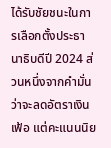ได้รับชัยชนะในการเลือกตั้งประธานาธิบดีปี 2024 ส่วนหนึ่งจากคำมั่นว่าจะลดอัตราเงินเฟ้อ แต่คะแนนนิย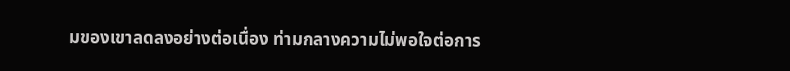มของเขาลดลงอย่างต่อเนื่อง ท่ามกลางความไม่พอใจต่อการ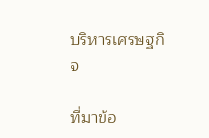บริหารเศรษฐกิจ

ที่มาข้อ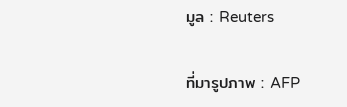มูล : Reuters

ที่มารูปภาพ : AFP